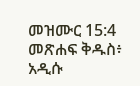መዝሙር 15:4 መጽሐፍ ቅዱስ፥ አዲሱ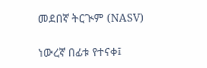መደበኛ ትርጒም (NASV)

ነውረኛ በፊቱ የተናቀ፤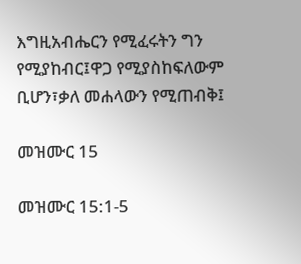እግዚአብሔርን የሚፈሩትን ግን የሚያከብር፤ዋጋ የሚያስከፍለውም ቢሆን፣ቃለ መሐላውን የሚጠብቅ፤

መዝሙር 15

መዝሙር 15:1-5